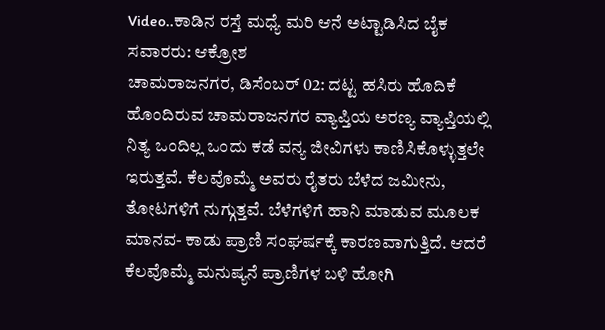Video..ಕಾಡಿನ ರಸ್ತೆ ಮಧ್ಯೆ ಮರಿ ಆನೆ ಅಟ್ಟಾಡಿಸಿದ ಬೈಕ ಸವಾರರು: ಆಕ್ರೋಶ
ಚಾಮರಾಜನಗರ, ಡಿಸೆಂಬರ್ 02: ದಟ್ಟ ಹಸಿರು ಹೊದಿಕೆ ಹೊಂದಿರುವ ಚಾಮರಾಜನಗರ ವ್ಯಾಪ್ತಿಯ ಅರಣ್ಯ ವ್ಯಾಪ್ತಿಯಲ್ಲಿ ನಿತ್ಯ ಒಂದಿಲ್ಲ ಒಂದು ಕಡೆ ವನ್ಯ ಜೀವಿಗಳು ಕಾಣಿಸಿಕೊಳ್ಳುತ್ತಲೇ ಇರುತ್ತವೆ. ಕೆಲವೊಮ್ಮೆ ಅವರು ರೈತರು ಬೆಳೆದ ಜಮೀನು, ತೋಟಗಳಿಗೆ ನುಗ್ಗುತ್ತವೆ. ಬೆಳೆಗಳಿಗೆ ಹಾನಿ ಮಾಡುವ ಮೂಲಕ ಮಾನವ- ಕಾಡು ಪ್ರಾಣಿ ಸಂಘರ್ಷಕ್ಕೆ ಕಾರಣವಾಗುತ್ತಿದೆ. ಆದರೆ ಕೆಲವೊಮ್ಮೆ ಮನುಷ್ಯನೆ ಪ್ರಾಣಿಗಳ ಬಳಿ ಹೋಗಿ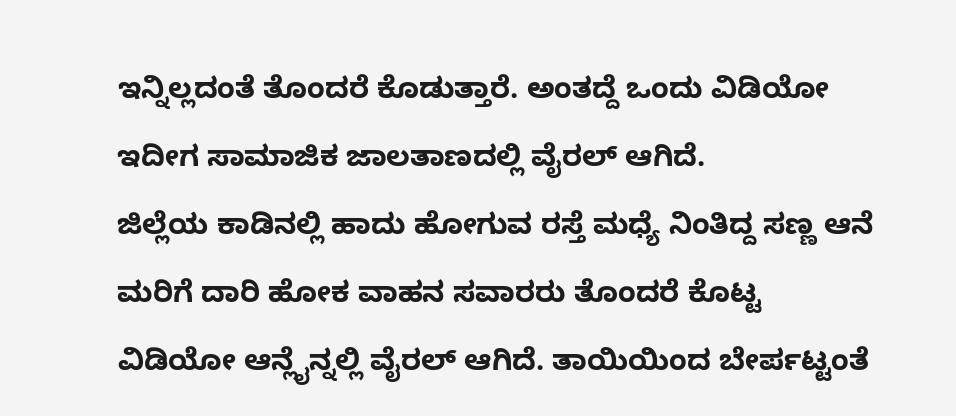ಇನ್ನಿಲ್ಲದಂತೆ ತೊಂದರೆ ಕೊಡುತ್ತಾರೆ. ಅಂತದ್ದೆ ಒಂದು ವಿಡಿಯೋ ಇದೀಗ ಸಾಮಾಜಿಕ ಜಾಲತಾಣದಲ್ಲಿ ವೈರಲ್ ಆಗಿದೆ.
ಜಿಲ್ಲೆಯ ಕಾಡಿನಲ್ಲಿ ಹಾದು ಹೋಗುವ ರಸ್ತೆ ಮಧ್ಯೆ ನಿಂತಿದ್ದ ಸಣ್ಣ ಆನೆ ಮರಿಗೆ ದಾರಿ ಹೋಕ ವಾಹನ ಸವಾರರು ತೊಂದರೆ ಕೊಟ್ಟ ವಿಡಿಯೋ ಆನ್ಲೈನ್ನಲ್ಲಿ ವೈರಲ್ ಆಗಿದೆ. ತಾಯಿಯಿಂದ ಬೇರ್ಪಟ್ಟಂತೆ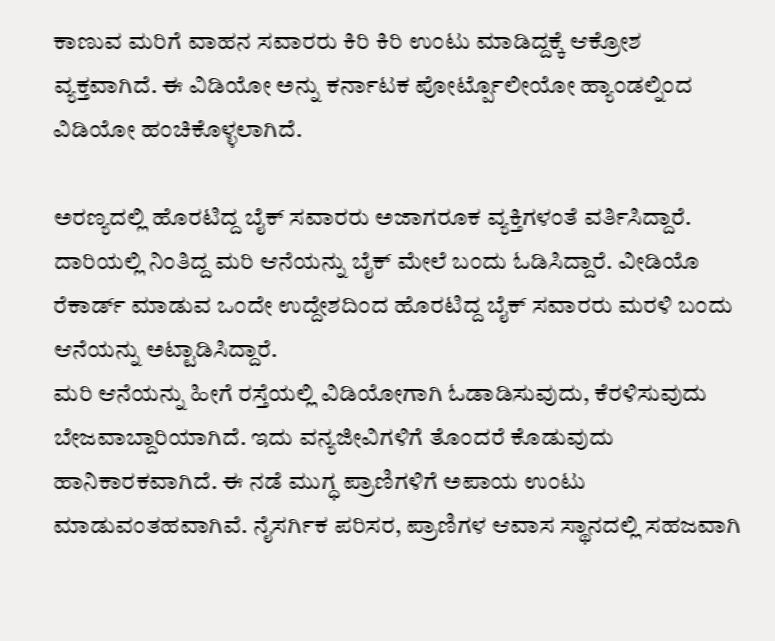ಕಾಣುವ ಮರಿಗೆ ವಾಹನ ಸವಾರರು ಕಿರಿ ಕಿರಿ ಉಂಟು ಮಾಡಿದ್ದಕ್ಕೆ ಆಕ್ರೋಶ ವ್ಯಕ್ತವಾಗಿದೆ. ಈ ವಿಡಿಯೋ ಅನ್ನು ಕರ್ನಾಟಕ ಪೋರ್ಟ್ಪೊಲೀಯೋ ಹ್ಯಾಂಡಲ್ನಿಂದ ವಿಡಿಯೋ ಹಂಚಿಕೊಳ್ಳಲಾಗಿದೆ.

ಅರಣ್ಯದಲ್ಲಿ ಹೊರಟಿದ್ದ ಬೈಕ್ ಸವಾರರು ಅಜಾಗರೂಕ ವ್ಯಕ್ತಿಗಳಂತೆ ವರ್ತಿಸಿದ್ದಾರೆ. ದಾರಿಯಲ್ಲಿ ನಿಂತಿದ್ದ ಮರಿ ಆನೆಯನ್ನು ಬೈಕ್ ಮೇಲೆ ಬಂದು ಓಡಿಸಿದ್ದಾರೆ. ವೀಡಿಯೊ ರೆಕಾರ್ಡ್ ಮಾಡುವ ಒಂದೇ ಉದ್ದೇಶದಿಂದ ಹೊರಟಿದ್ದ ಬೈಕ್ ಸವಾರರು ಮರಳಿ ಬಂದು ಆನೆಯನ್ನು ಅಟ್ಟಾಡಿಸಿದ್ದಾರೆ.
ಮರಿ ಆನೆಯನ್ನು ಹೀಗೆ ರಸ್ತೆಯಲ್ಲಿ ವಿಡಿಯೋಗಾಗಿ ಓಡಾಡಿಸುವುದು, ಕೆರಳಿಸುವುದು ಬೇಜವಾಬ್ದಾರಿಯಾಗಿದೆ. ಇದು ವನ್ಯಜೀವಿಗಳಿಗೆ ತೊಂದರೆ ಕೊಡುವುದು ಹಾನಿಕಾರಕವಾಗಿದೆ. ಈ ನಡೆ ಮುಗ್ಧ ಪ್ರಾಣಿಗಳಿಗೆ ಅಪಾಯ ಉಂಟು ಮಾಡುವಂತಹವಾಗಿವೆ. ನೈಸರ್ಗಿಕ ಪರಿಸರ, ಪ್ರಾಣಿಗಳ ಆವಾಸ ಸ್ಥಾನದಲ್ಲಿ ಸಹಜವಾಗಿ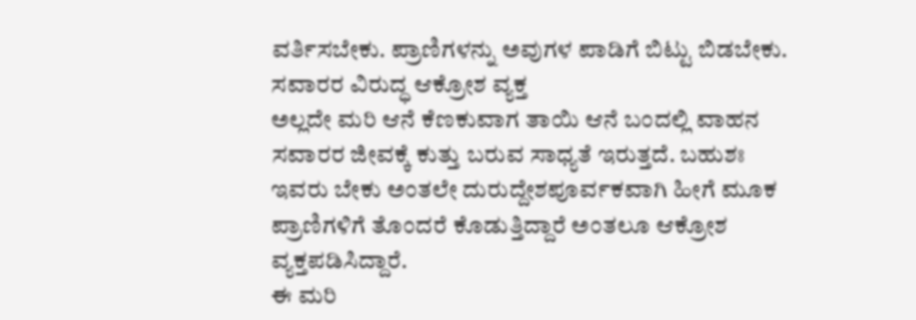ವರ್ತಿಸಬೇಕು. ಪ್ರಾಣಿಗಳನ್ನು ಅವುಗಳ ಪಾಡಿಗೆ ಬಿಟ್ಟು ಬಿಡಬೇಕು.
ಸವಾರರ ವಿರುದ್ಧ ಆಕ್ರೋಶ ವ್ಯಕ್ತ
ಅಲ್ಲದೇ ಮರಿ ಆನೆ ಕೆಣಕುವಾಗ ತಾಯಿ ಆನೆ ಬಂದಲ್ಲಿ ವಾಹನ ಸವಾರರ ಜೀವಕ್ಕೆ ಕುತ್ತು ಬರುವ ಸಾಧ್ಯತೆ ಇರುತ್ತದೆ. ಬಹುಶಃ ಇವರು ಬೇಕು ಅಂತಲೇ ದುರುದ್ದೇಶಪೂರ್ವಕವಾಗಿ ಹೀಗೆ ಮೂಕ ಪ್ರಾಣಿಗಳಿಗೆ ತೊಂದರೆ ಕೊಡುತ್ತಿದ್ದಾರೆ ಅಂತಲೂ ಆಕ್ರೋಶ ವ್ಯಕ್ತಪಡಿಸಿದ್ದಾರೆ.
ಈ ಮರಿ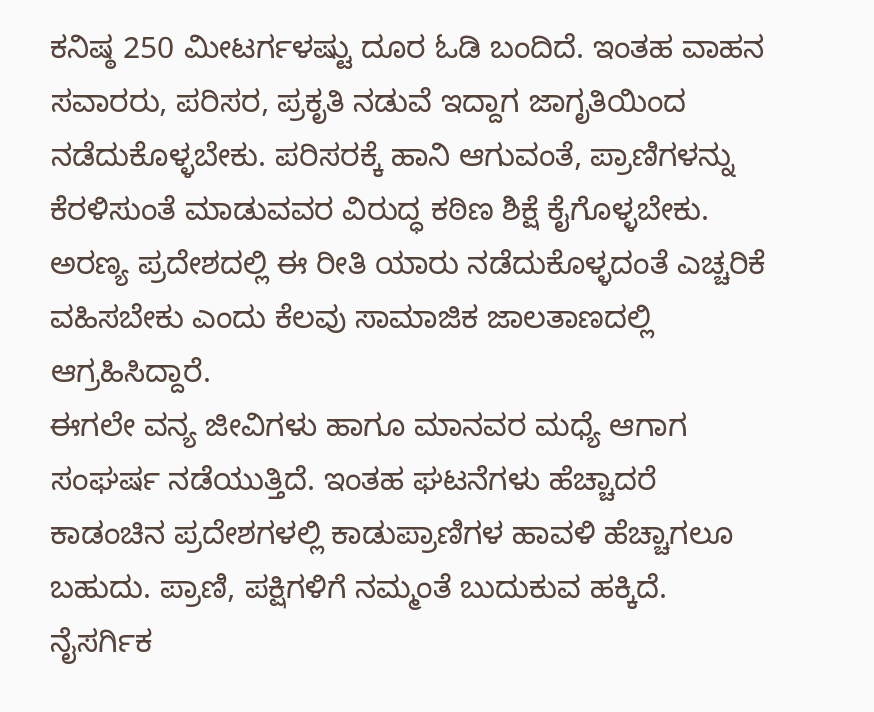ಕನಿಷ್ಠ 250 ಮೀಟರ್ಗಳಷ್ಟು ದೂರ ಓಡಿ ಬಂದಿದೆ. ಇಂತಹ ವಾಹನ ಸವಾರರು, ಪರಿಸರ, ಪ್ರಕೃತಿ ನಡುವೆ ಇದ್ದಾಗ ಜಾಗೃತಿಯಿಂದ ನಡೆದುಕೊಳ್ಳಬೇಕು. ಪರಿಸರಕ್ಕೆ ಹಾನಿ ಆಗುವಂತೆ, ಪ್ರಾಣಿಗಳನ್ನು ಕೆರಳಿಸುಂತೆ ಮಾಡುವವರ ವಿರುದ್ಧ ಕಠಿಣ ಶಿಕ್ಷೆ ಕೈಗೊಳ್ಳಬೇಕು. ಅರಣ್ಯ ಪ್ರದೇಶದಲ್ಲಿ ಈ ರೀತಿ ಯಾರು ನಡೆದುಕೊಳ್ಳದಂತೆ ಎಚ್ಚರಿಕೆ ವಹಿಸಬೇಕು ಎಂದು ಕೆಲವು ಸಾಮಾಜಿಕ ಜಾಲತಾಣದಲ್ಲಿ ಆಗ್ರಹಿಸಿದ್ದಾರೆ.
ಈಗಲೇ ವನ್ಯ ಜೀವಿಗಳು ಹಾಗೂ ಮಾನವರ ಮಧ್ಯೆ ಆಗಾಗ ಸಂಘರ್ಷ ನಡೆಯುತ್ತಿದೆ. ಇಂತಹ ಘಟನೆಗಳು ಹೆಚ್ಚಾದರೆ ಕಾಡಂಚಿನ ಪ್ರದೇಶಗಳಲ್ಲಿ ಕಾಡುಪ್ರಾಣಿಗಳ ಹಾವಳಿ ಹೆಚ್ಚಾಗಲೂ ಬಹುದು. ಪ್ರಾಣಿ, ಪಕ್ಷಿಗಳಿಗೆ ನಮ್ಮಂತೆ ಬುದುಕುವ ಹಕ್ಕಿದೆ. ನೈಸರ್ಗಿಕ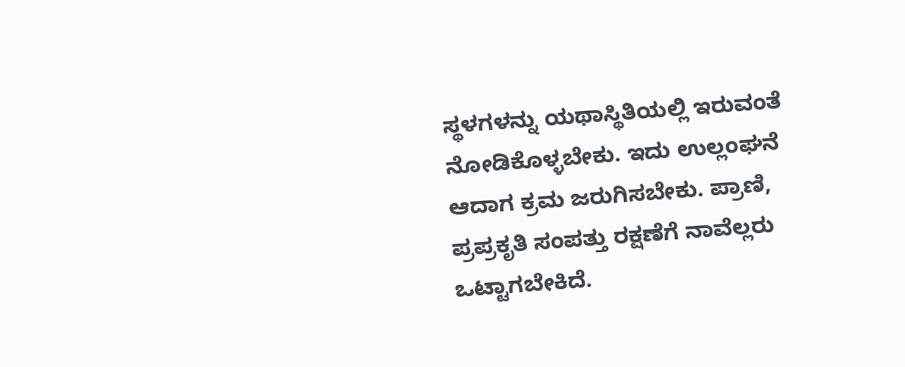ಸ್ಥಳಗಳನ್ನು ಯಥಾಸ್ಥಿತಿಯಲ್ಲಿ ಇರುವಂತೆ ನೋಡಿಕೊಳ್ಳಬೇಕು. ಇದು ಉಲ್ಲಂಘನೆ ಆದಾಗ ಕ್ರಮ ಜರುಗಿಸಬೇಕು. ಪ್ರಾಣಿ, ಪ್ರಪ್ರಕೃತಿ ಸಂಪತ್ತು ರಕ್ಷಣೆಗೆ ನಾವೆಲ್ಲರು ಒಟ್ಟಾಗಬೇಕಿದೆ.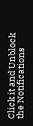Click it and Unblock the Notifications